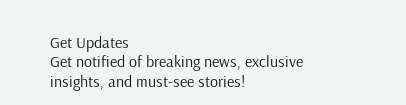Get Updates
Get notified of breaking news, exclusive insights, and must-see stories!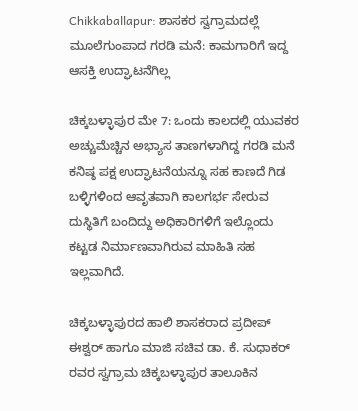Chikkaballapur: ಶಾಸಕರ ಸ್ವಗ್ರಾಮದಲ್ಲೆ ಮೂಲೆಗುಂಪಾದ ಗರಡಿ ಮನೆ: ಕಾಮಗಾರಿಗೆ ಇದ್ದ ಆಸಕ್ತಿ ಉದ್ಘಾಟನೆಗಿಲ್ಲ

ಚಿಕ್ಕಬಳ್ಳಾಪುರ ಮೇ 7: ಒಂದು ಕಾಲದಲ್ಲಿ ಯುವಕರ ಅಚ್ಚುಮೆಚ್ಚಿನ ಅಭ್ಯಾಸ ತಾಣಗಳಾಗಿದ್ದ ಗರಡಿ ಮನೆ ಕನಿಷ್ಠ ಪಕ್ಷ ಉದ್ಘಾಟನೆಯನ್ನೂ ಸಹ ಕಾಣದೆ ಗಿಡ ಬಳ್ಳಿಗಳಿಂದ ಆವೃತವಾಗಿ ಕಾಲಗರ್ಭ ಸೇರುವ ದುಸ್ಥಿತಿಗೆ ಬಂದಿದ್ದು ಅಧಿಕಾರಿಗಳಿಗೆ ಇಲ್ಲೊಂದು ಕಟ್ಟಡ ನಿರ್ಮಾಣವಾಗಿರುವ ಮಾಹಿತಿ ಸಹ ಇಲ್ಲವಾಗಿದೆ.

ಚಿಕ್ಕಬಳ್ಳಾಪುರದ ಹಾಲಿ ಶಾಸಕರಾದ ಪ್ರದೀಪ್ ಈಶ್ವರ್ ಹಾಗೂ ಮಾಜಿ ಸಚಿವ ಡಾ. ಕೆ. ಸುಧಾಕರ್ ರವರ ಸ್ವಗ್ರಾಮ ಚಿಕ್ಕಬಳ್ಳಾಪುರ ತಾಲೂಕಿನ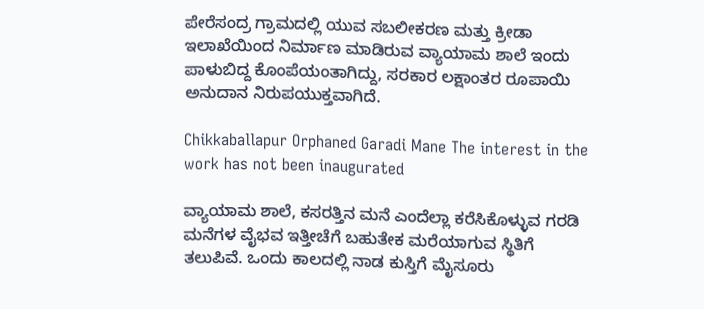ಪೇರೆಸಂದ್ರ ಗ್ರಾಮದಲ್ಲಿ ಯುವ ಸಬಲೀಕರಣ ಮತ್ತು ಕ್ರೀಡಾ ಇಲಾಖೆಯಿಂದ ನಿರ್ಮಾಣ ಮಾಡಿರುವ ವ್ಯಾಯಾಮ ಶಾಲೆ ಇಂದು ಪಾಳುಬಿದ್ದ ಕೊಂಪೆಯಂತಾಗಿದ್ದು, ಸರಕಾರ ಲಕ್ಷಾಂತರ ರೂಪಾಯಿ ಅನುದಾನ ನಿರುಪಯುಕ್ತವಾಗಿದೆ.

Chikkaballapur Orphaned Garadi Mane The interest in the work has not been inaugurated

ವ್ಯಾಯಾಮ ಶಾಲೆ, ಕಸರತ್ತಿನ ಮನೆ ಎಂದೆಲ್ಲಾ ಕರೆಸಿಕೊಳ್ಳುವ ಗರಡಿ ಮನೆಗಳ ವೈಭವ ಇತ್ತೀಚೆಗೆ ಬಹುತೇಕ ಮರೆಯಾಗುವ ಸ್ಥಿತಿಗೆ ತಲುಪಿವೆ. ಒಂದು ಕಾಲದಲ್ಲಿ ನಾಡ ಕುಸ್ತಿಗೆ ಮೈಸೂರು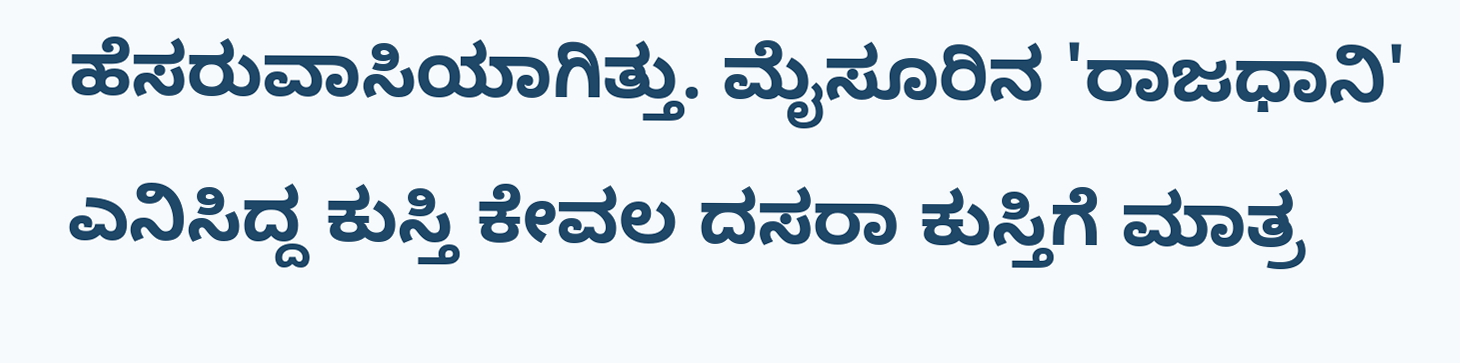ಹೆಸರುವಾಸಿಯಾಗಿತ್ತು. ಮೈಸೂರಿನ 'ರಾಜಧಾನಿ' ಎನಿಸಿದ್ದ ಕುಸ್ತಿ ಕೇವಲ ದಸರಾ ಕುಸ್ತಿಗೆ ಮಾತ್ರ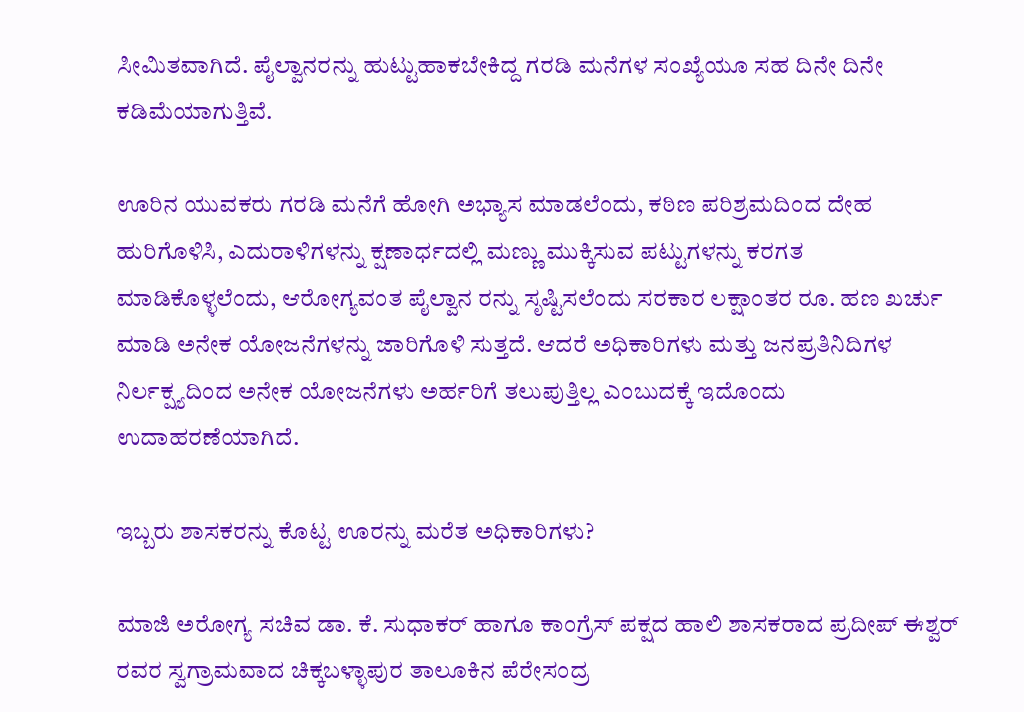ಸೀಮಿತವಾಗಿದೆ. ಪೈಲ್ವಾನರನ್ನು ಹುಟ್ಟುಹಾಕಬೇಕಿದ್ದ ಗರಡಿ ಮನೆಗಳ ಸಂಖ್ಯೆಯೂ ಸಹ ದಿನೇ ದಿನೇ ಕಡಿಮೆಯಾಗುತ್ತಿವೆ.

ಊರಿನ ಯುವಕರು ಗರಡಿ ಮನೆಗೆ ಹೋಗಿ ಅಭ್ಯಾಸ ಮಾಡಲೆಂದು, ಕಠಿಣ ಪರಿಶ್ರಮದಿಂದ ದೇಹ ಹುರಿಗೊಳಿಸಿ, ಎದುರಾಳಿಗಳನ್ನು ಕ್ಷಣಾರ್ಧದಲ್ಲಿ ಮಣ್ಣು ಮುಕ್ಕಿಸುವ ಪಟ್ಟುಗಳನ್ನು ಕರಗತ ಮಾಡಿಕೊಳ್ಳಲೆಂದು, ಆರೋಗ್ಯವಂತ ಪೈಲ್ವಾನ ರನ್ನು ಸೃಷ್ಟಿಸಲೆಂದು ಸರಕಾರ ಲಕ್ಷಾಂತರ ರೂ. ಹಣ ಖರ್ಚು ಮಾಡಿ ಅನೇಕ ಯೋಜನೆಗಳನ್ನು ಜಾರಿಗೊಳಿ ಸುತ್ತದೆ. ಆದರೆ ಅಧಿಕಾರಿಗಳು ಮತ್ತು ಜನಪ್ರತಿನಿದಿಗಳ ನಿರ್ಲಕ್ಷ್ಯದಿಂದ ಅನೇಕ ಯೋಜನೆಗಳು ಅರ್ಹರಿಗೆ ತಲುಪುತ್ತಿಲ್ಲ ಎಂಬುದಕ್ಕೆ ಇದೊಂದು ಉದಾಹರಣೆಯಾಗಿದೆ.

ಇಬ್ಬರು ಶಾಸಕರನ್ನು ಕೊಟ್ಟ ಊರನ್ನು ಮರೆತ ಅಧಿಕಾರಿಗಳು?

ಮಾಜಿ ಅರೋಗ್ಯ ಸಚಿವ ಡಾ. ಕೆ. ಸುಧಾಕರ್ ಹಾಗೂ ಕಾಂಗ್ರೆಸ್ ಪಕ್ಷದ ಹಾಲಿ ಶಾಸಕರಾದ ಪ್ರದೀಪ್ ಈಶ್ವರ್ ರವರ ಸ್ವಗ್ರಾಮವಾದ ಚಿಕ್ಕಬಳ್ಳಾಪುರ ತಾಲೂಕಿನ ಪೆರೇಸಂದ್ರ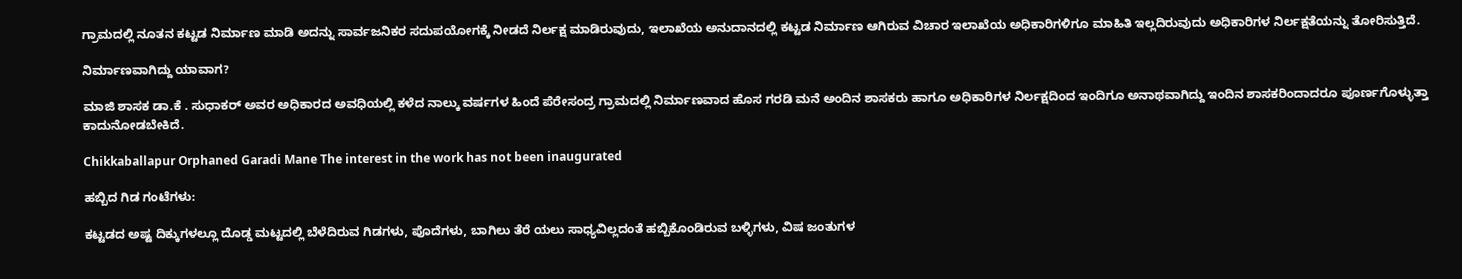ಗ್ರಾಮದಲ್ಲಿ ನೂತನ ಕಟ್ಟಡ ನಿರ್ಮಾಣ ಮಾಡಿ ಅದನ್ನು ಸಾರ್ವಜನಿಕರ ಸದುಪಯೋಗಕ್ಕೆ ನೀಡದೆ ನಿರ್ಲಕ್ಷ ಮಾಡಿರುವುದು, ಇಲಾಖೆಯ ಅನುದಾನದಲ್ಲಿ ಕಟ್ಟಡ ನಿರ್ಮಾಣ ಆಗಿರುವ ವಿಚಾರ ಇಲಾಖೆಯ ಅಧಿಕಾರಿಗಳಿಗೂ ಮಾಹಿತಿ ಇಲ್ಲದಿರುವುದು ಅಧಿಕಾರಿಗಳ ನಿರ್ಲಕ್ಷತೆಯನ್ನು ತೋರಿಸುತ್ತಿದೆ.

ನಿರ್ಮಾಣವಾಗಿದ್ದು ಯಾವಾಗ?

ಮಾಜಿ ಶಾಸಕ ಡಾ.ಕೆ . ಸುಧಾಕರ್ ಅವರ ಅಧಿಕಾರದ ಅವಧಿಯಲ್ಲಿ ಕಳೆದ ನಾಲ್ಕು ವರ್ಷಗಳ ಹಿಂದೆ ಪೆರೇಸಂದ್ರ ಗ್ರಾಮದಲ್ಲಿ ನಿರ್ಮಾಣವಾದ ಹೊಸ ಗರಡಿ ಮನೆ ಅಂದಿನ ಶಾಸಕರು ಹಾಗೂ ಅಧಿಕಾರಿಗಳ ನಿರ್ಲಕ್ಷದಿಂದ ಇಂದಿಗೂ ಅನಾಥವಾಗಿದ್ದು ಇಂದಿನ ಶಾಸಕರಿಂದಾದರೂ ಪೂರ್ಣಗೊಳ್ಳುತ್ತಾ ಕಾದುನೋಡಬೇಕಿದೆ.

Chikkaballapur Orphaned Garadi Mane The interest in the work has not been inaugurated

ಹಬ್ಬಿದ ಗಿಡ ಗಂಟೆಗಳು:

ಕಟ್ಟಡದ ಅಷ್ಟ ದಿಕ್ಕುಗಳಲ್ಲೂ ದೊಡ್ಡ ಮಟ್ಟದಲ್ಲಿ ಬೆಳೆದಿರುವ ಗಿಡಗಳು, ಪೊದೆಗಳು, ಬಾಗಿಲು ತೆರೆ ಯಲು ಸಾಧ್ಯವಿಲ್ಲದಂತೆ ಹಬ್ಬಿಕೊಂಡಿರುವ ಬಳ್ಳಿಗಳು, ವಿಷ ಜಂತುಗಳ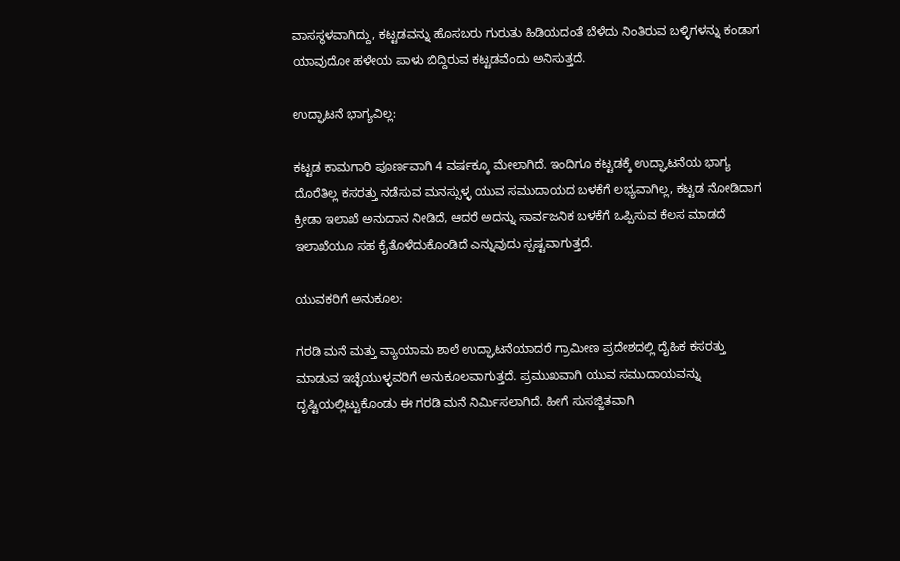ವಾಸಸ್ಥಳವಾಗಿದ್ದು, ಕಟ್ಟಡವನ್ನು ಹೊಸಬರು ಗುರುತು ಹಿಡಿಯದಂತೆ ಬೆಳೆದು ನಿಂತಿರುವ ಬಳ್ಳಿಗಳನ್ನು ಕಂಡಾಗ ಯಾವುದೋ ಹಳೇಯ ಪಾಳು ಬಿದ್ದಿರುವ ಕಟ್ಟಡವೆಂದು ಅನಿಸುತ್ತದೆ.

ಉದ್ಘಾಟನೆ ಭಾಗ್ಯವಿಲ್ಲ:

ಕಟ್ಟಡ ಕಾಮಗಾರಿ ಪೂರ್ಣವಾಗಿ 4 ವರ್ಷಕ್ಕೂ ಮೇಲಾಗಿದೆ. ಇಂದಿಗೂ ಕಟ್ಟಡಕ್ಕೆ ಉದ್ಘಾಟನೆಯ ಭಾಗ್ಯ ದೊರೆತಿಲ್ಲ ಕಸರತ್ತು ನಡೆಸುವ ಮನಸ್ಸುಳ್ಳ ಯುವ ಸಮುದಾಯದ ಬಳಕೆಗೆ ಲಭ್ಯವಾಗಿಲ್ಲ, ಕಟ್ಟಡ ನೋಡಿದಾಗ ಕ್ರೀಡಾ ಇಲಾಖೆ ಅನುದಾನ ನೀಡಿದೆ, ಆದರೆ ಅದನ್ನು ಸಾರ್ವಜನಿಕ ಬಳಕೆಗೆ ಒಪ್ಪಿಸುವ ಕೆಲಸ ಮಾಡದೆ ಇಲಾಖೆಯೂ ಸಹ ಕೈತೊಳೆದುಕೊಂಡಿದೆ ಎನ್ನುವುದು ಸ್ಪಷ್ಟವಾಗುತ್ತದೆ.

ಯುವಕರಿಗೆ ಅನುಕೂಲ:

ಗರಡಿ ಮನೆ ಮತ್ತು ವ್ಯಾಯಾಮ ಶಾಲೆ ಉದ್ಘಾಟನೆಯಾದರೆ ಗ್ರಾಮೀಣ ಪ್ರದೇಶದಲ್ಲಿ ದೈಹಿಕ ಕಸರತ್ತು ಮಾಡುವ ಇಚ್ಛೆಯುಳ್ಳವರಿಗೆ ಅನುಕೂಲವಾಗುತ್ತದೆ. ಪ್ರಮುಖವಾಗಿ ಯುವ ಸಮುದಾಯವನ್ನು ದೃಷ್ಟಿಯಲ್ಲಿಟ್ಟುಕೊಂಡು ಈ ಗರಡಿ ಮನೆ ನಿರ್ಮಿಸಲಾಗಿದೆ. ಹೀಗೆ ಸುಸಜ್ಜಿತವಾಗಿ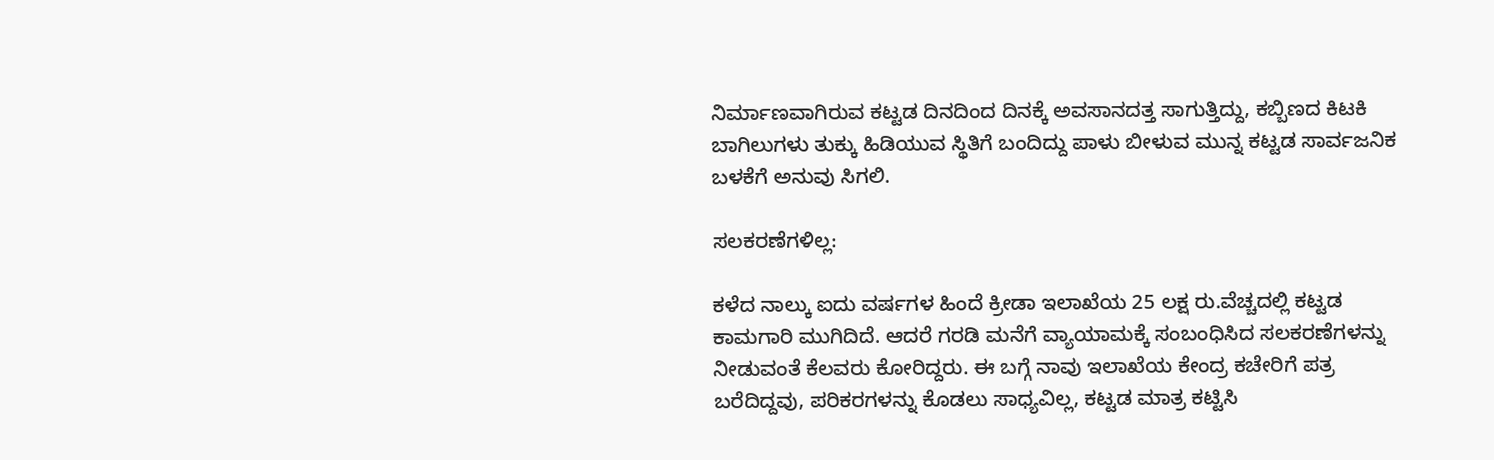ನಿರ್ಮಾಣವಾಗಿರುವ ಕಟ್ಟಡ ದಿನದಿಂದ ದಿನಕ್ಕೆ ಅವಸಾನದತ್ತ ಸಾಗುತ್ತಿದ್ದು, ಕಬ್ಬಿಣದ ಕಿಟಕಿ ಬಾಗಿಲುಗಳು ತುಕ್ಕು ಹಿಡಿಯುವ ಸ್ಥಿತಿಗೆ ಬಂದಿದ್ದು ಪಾಳು ಬೀಳುವ ಮುನ್ನ ಕಟ್ಟಡ ಸಾರ್ವಜನಿಕ ಬಳಕೆಗೆ ಅನುವು ಸಿಗಲಿ.

ಸಲಕರಣೆಗಳಿಲ್ಲ:

ಕಳೆದ ನಾಲ್ಕು ಐದು ವರ್ಷಗಳ ಹಿಂದೆ ಕ್ರೀಡಾ ಇಲಾಖೆಯ 25 ಲಕ್ಷ ರು.ವೆಚ್ಚದಲ್ಲಿ ಕಟ್ಟಡ ಕಾಮಗಾರಿ ಮುಗಿದಿದೆ. ಆದರೆ ಗರಡಿ ಮನೆಗೆ ವ್ಯಾಯಾಮಕ್ಕೆ ಸಂಬಂಧಿಸಿದ ಸಲಕರಣೆಗಳನ್ನು ನೀಡುವಂತೆ ಕೆಲವರು ಕೋರಿದ್ದರು. ಈ ಬಗ್ಗೆ ನಾವು ಇಲಾಖೆಯ ಕೇಂದ್ರ ಕಚೇರಿಗೆ ಪತ್ರ ಬರೆದಿದ್ದವು, ಪರಿಕರಗಳನ್ನು ಕೊಡಲು ಸಾಧ್ಯವಿಲ್ಲ, ಕಟ್ಟಡ ಮಾತ್ರ ಕಟ್ಟಿಸಿ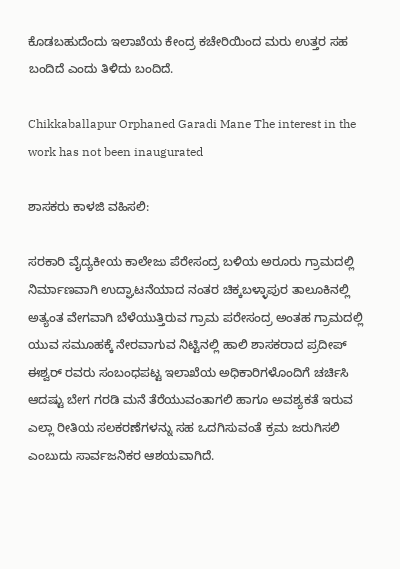ಕೊಡಬಹುದೆಂದು ಇಲಾಖೆಯ ಕೇಂದ್ರ ಕಚೇರಿಯಿಂದ ಮರು ಉತ್ತರ ಸಹ ಬಂದಿದೆ ಎಂದು ತಿಳಿದು ಬಂದಿದೆ.

Chikkaballapur Orphaned Garadi Mane The interest in the work has not been inaugurated

ಶಾಸಕರು ಕಾಳಜಿ ವಹಿಸಲಿ:

ಸರಕಾರಿ ವೈದ್ಯಕೀಯ ಕಾಲೇಜು ಪೆರೇಸಂದ್ರ ಬಳಿಯ ಅರೂರು ಗ್ರಾಮದಲ್ಲಿ ನಿರ್ಮಾಣವಾಗಿ ಉದ್ಘಾಟನೆಯಾದ ನಂತರ ಚಿಕ್ಕಬಳ್ಳಾಪುರ ತಾಲೂಕಿನಲ್ಲಿ ಅತ್ಯಂತ ವೇಗವಾಗಿ ಬೆಳೆಯುತ್ತಿರುವ ಗ್ರಾಮ ಪರೇಸಂದ್ರ ಅಂತಹ ಗ್ರಾಮದಲ್ಲಿ ಯುವ ಸಮೂಹಕ್ಕೆ ನೇರವಾಗುವ ನಿಟ್ಟಿನಲ್ಲಿ ಹಾಲಿ ಶಾಸಕರಾದ ಪ್ರದೀಪ್ ಈಶ್ವರ್ ರವರು ಸಂಬಂಧಪಟ್ಟ ಇಲಾಖೆಯ ಅಧಿಕಾರಿಗಳೊಂದಿಗೆ ಚರ್ಚಿಸಿ ಆದಷ್ಟು ಬೇಗ ಗರಡಿ ಮನೆ ತೆರೆಯುವಂತಾಗಲಿ ಹಾಗೂ ಅವಶ್ಯಕತೆ ಇರುವ ಎಲ್ಲಾ ರೀತಿಯ ಸಲಕರಣೆಗಳನ್ನು ಸಹ ಒದಗಿಸುವಂತೆ ಕ್ರಮ ಜರುಗಿಸಲಿ ಎಂಬುದು ಸಾರ್ವಜನಿಕರ ಆಶಯವಾಗಿದೆ.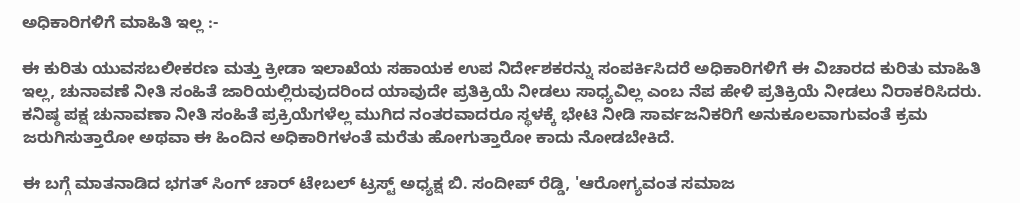ಅಧಿಕಾರಿಗಳಿಗೆ ಮಾಹಿತಿ ಇಲ್ಲ :-

ಈ ಕುರಿತು ಯುವಸಬಲೀಕರಣ ಮತ್ತು ಕ್ರೀಡಾ ಇಲಾಖೆಯ ಸಹಾಯಕ ಉಪ ನಿರ್ದೇಶಕರನ್ನು ಸಂಪರ್ಕಿಸಿದರೆ ಅಧಿಕಾರಿಗಳಿಗೆ ಈ ವಿಚಾರದ ಕುರಿತು ಮಾಹಿತಿ ಇಲ್ಲ, ಚುನಾವಣೆ ನೀತಿ ಸಂಹಿತೆ ಜಾರಿಯಲ್ಲಿರುವುದರಿಂದ ಯಾವುದೇ ಪ್ರತಿಕ್ರಿಯೆ ನೀಡಲು ಸಾಧ್ಯವಿಲ್ಲ ಎಂಬ ನೆಪ ಹೇಳಿ ಪ್ರತಿಕ್ರಿಯೆ ನೀಡಲು ನಿರಾಕರಿಸಿದರು. ಕನಿಷ್ಠ ಪಕ್ಷ ಚುನಾವಣಾ ನೀತಿ ಸಂಹಿತೆ ಪ್ರಕ್ರಿಯೆಗಳೆಲ್ಲ ಮುಗಿದ ನಂತರವಾದರೂ ಸ್ಥಳಕ್ಕೆ ಭೇಟಿ ನೀಡಿ ಸಾರ್ವಜನಿಕರಿಗೆ ಅನುಕೂಲವಾಗುವಂತೆ ಕ್ರಮ ಜರುಗಿಸುತ್ತಾರೋ ಅಥವಾ ಈ ಹಿಂದಿನ ಅಧಿಕಾರಿಗಳಂತೆ ಮರೆತು ಹೋಗುತ್ತಾರೋ ಕಾದು ನೋಡಬೇಕಿದೆ.

ಈ ಬಗ್ಗೆ ಮಾತನಾಡಿದ ಭಗತ್ ಸಿಂಗ್ ಚಾರ್ ಟೇಬಲ್ ಟ್ರಸ್ಟ್ ಅಧ್ಯಕ್ಷ ಬಿ. ಸಂದೀಪ್ ರೆಡ್ಡಿ, 'ಆರೋಗ್ಯವಂತ ಸಮಾಜ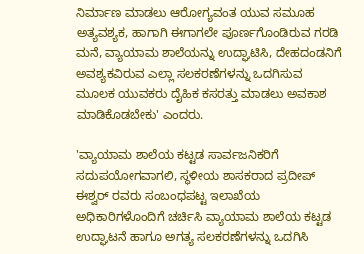ನಿರ್ಮಾಣ ಮಾಡಲು ಆರೋಗ್ಯವಂತ ಯುವ ಸಮೂಹ ಅತ್ಯವಶ್ಯಕ, ಹಾಗಾಗಿ ಈಗಾಗಲೇ ಪೂರ್ಣಗೊಂಡಿರುವ ಗರಡಿ ಮನೆ, ವ್ಯಾಯಾಮ ಶಾಲೆಯನ್ನು ಉದ್ಘಾಟಿಸಿ, ದೇಹದಂಡನಿಗೆ ಅವಶ್ಯಕವಿರುವ ಎಲ್ಲಾ ಸಲಕರಣೆಗಳನ್ನು ಒದಗಿಸುವ ಮೂಲಕ ಯುವಕರು ದೈಹಿಕ ಕಸರತ್ತು ಮಾಡಲು ಅವಕಾಶ ಮಾಡಿಕೊಡಬೇಕು' ಎಂದರು.

'ವ್ಯಾಯಾಮ ಶಾಲೆಯ ಕಟ್ಟಡ ಸಾರ್ವಜನಿಕರಿಗೆ ಸದುಪಯೋಗವಾಗಲಿ, ಸ್ಥಳೀಯ ಶಾಸಕರಾದ ಪ್ರದೀಪ್ ಈಶ್ವರ್ ರವರು ಸಂಬಂಧಪಟ್ಟ ಇಲಾಖೆಯ ಅಧಿಕಾರಿಗಳೊಂದಿಗೆ ಚರ್ಚಿಸಿ ವ್ಯಾಯಾಮ ಶಾಲೆಯ ಕಟ್ಟಡ ಉದ್ಘಾಟನೆ ಹಾಗೂ ಅಗತ್ಯ ಸಲಕರಣೆಗಳನ್ನು ಒದಗಿಸಿ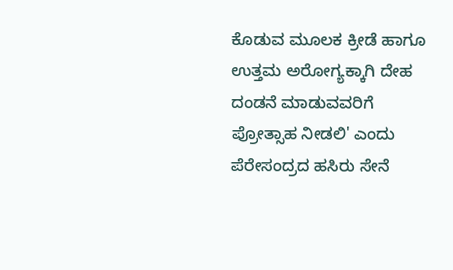ಕೊಡುವ ಮೂಲಕ ಕ್ರೀಡೆ ಹಾಗೂ ಉತ್ತಮ ಅರೋಗ್ಯಕ್ಕಾಗಿ ದೇಹ ದಂಡನೆ ಮಾಡುವವರಿಗೆ ಪ್ರೋತ್ಸಾಹ ನೀಡಲಿ' ಎಂದು ಪೆರೇಸಂದ್ರದ ಹಸಿರು ಸೇನೆ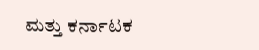ಮತ್ತು ಕರ್ನಾಟಕ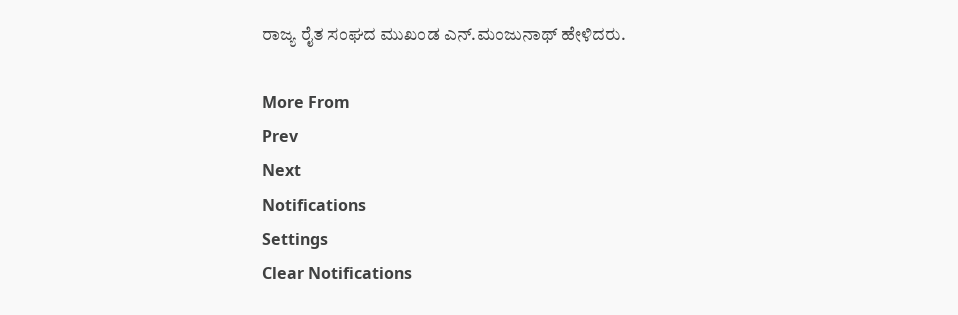ರಾಜ್ಯ ರೈತ ಸಂಘದ ಮುಖಂಡ ಎನ್.ಮಂಜುನಾಥ್ ಹೇಳಿದರು.

More From
Prev
Next
Notifications
Settings
Clear Notifications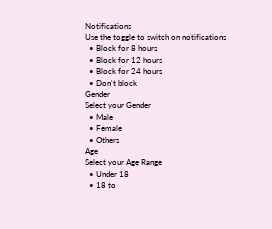Notifications
Use the toggle to switch on notifications
  • Block for 8 hours
  • Block for 12 hours
  • Block for 24 hours
  • Don't block
Gender
Select your Gender
  • Male
  • Female
  • Others
Age
Select your Age Range
  • Under 18
  • 18 to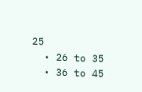25
  • 26 to 35
  • 36 to 45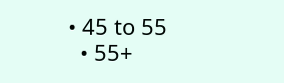• 45 to 55
  • 55+